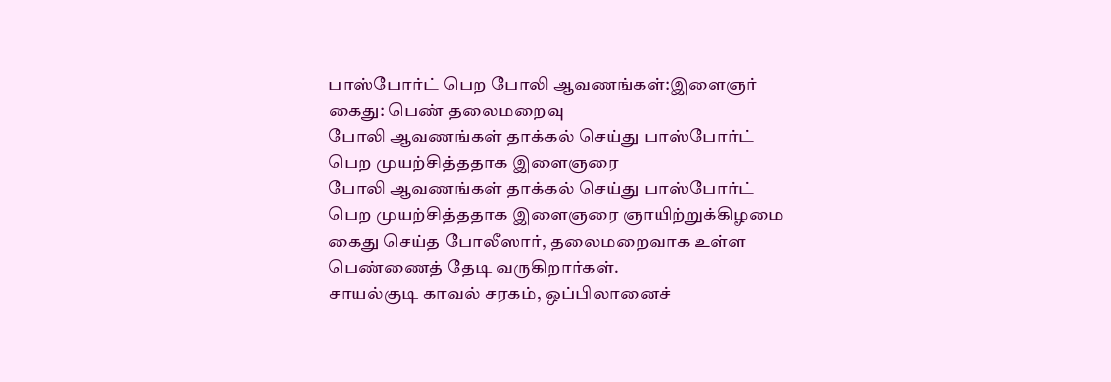பாஸ்போர்ட் பெற போலி ஆவணங்கள்:இளைஞர் கைது: பெண் தலைமறைவு
போலி ஆவணங்கள் தாக்கல் செய்து பாஸ்போர்ட் பெற முயற்சித்ததாக இளைஞரை
போலி ஆவணங்கள் தாக்கல் செய்து பாஸ்போர்ட் பெற முயற்சித்ததாக இளைஞரை ஞாயிற்றுக்கிழமை கைது செய்த போலீஸார், தலைமறைவாக உள்ள பெண்ணைத் தேடி வருகிறார்கள்.
சாயல்குடி காவல் சரகம், ஒப்பிலானைச்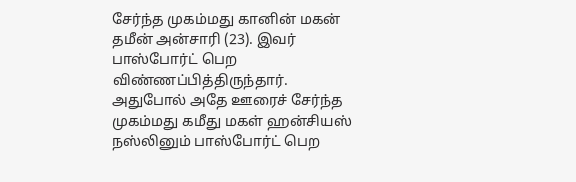சேர்ந்த முகம்மது கானின் மகன் தமீன் அன்சாரி (23). இவர் பாஸ்போர்ட் பெற விண்ணப்பித்திருந்தார். அதுபோல் அதே ஊரைச் சேர்ந்த முகம்மது கமீது மகள் ஹன்சியஸ் நஸ்லினும் பாஸ்போர்ட் பெற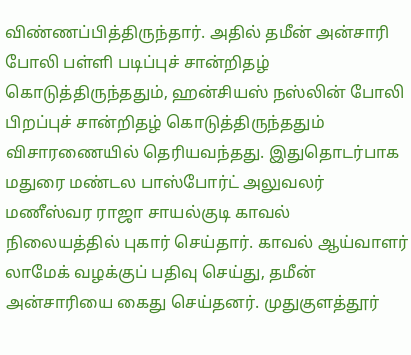விண்ணப்பித்திருந்தார். அதில் தமீன் அன்சாரி போலி பள்ளி படிப்புச் சான்றிதழ் கொடுத்திருந்ததும், ஹன்சியஸ் நஸ்லின் போலி பிறப்புச் சான்றிதழ் கொடுத்திருந்ததும் விசாரணையில் தெரியவந்தது. இதுதொடர்பாக மதுரை மண்டல பாஸ்போர்ட் அலுவலர் மணீஸ்வர ராஜா சாயல்குடி காவல் நிலையத்தில் புகார் செய்தார். காவல் ஆய்வாளர் லாமேக் வழக்குப் பதிவு செய்து, தமீன் அன்சாரியை கைது செய்தனர். முதுகுளத்தூர்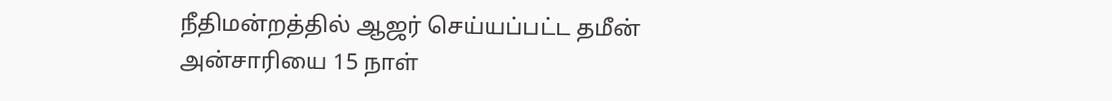நீதிமன்றத்தில் ஆஜர் செய்யப்பட்ட தமீன் அன்சாரியை 15 நாள்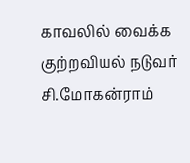காவலில் வைக்க குற்றவியல் நடுவர் சி.மோகன்ராம்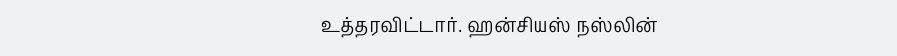உத்தரவிட்டார். ஹன்சியஸ் நஸ்லின்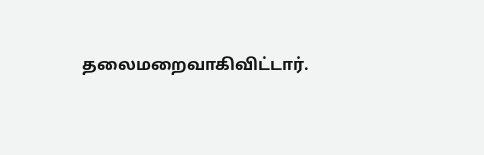தலைமறைவாகிவிட்டார்.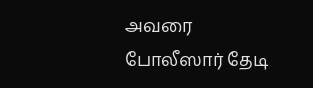அவரை போலீஸார் தேடி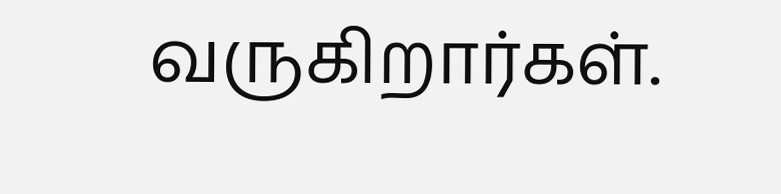வருகிறார்கள்.